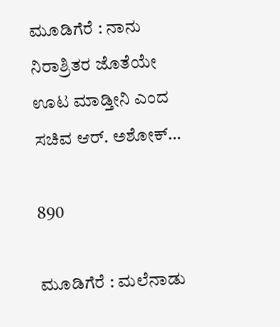ಮೂಡಿಗೆರೆ : ನಾನು ನಿರಾಶ್ರಿತರ ಜೊತೆಯೇ ಊಟ ಮಾಡ್ತೀನಿ ಎಂದ ಸಚಿವ ಆರ್. ಅಶೋಕ್…

890

ಮೂಡಿಗೆರೆ : ಮಲೆನಾಡು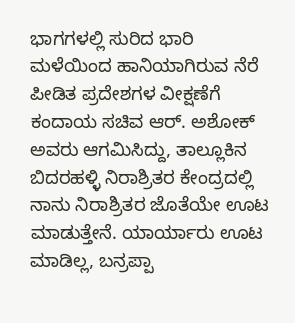ಭಾಗಗಳಲ್ಲಿ ಸುರಿದ ಭಾರಿ ಮಳೆಯಿಂದ ಹಾನಿಯಾಗಿರುವ ನೆರೆ ಪೀಡಿತ ಪ್ರದೇಶಗಳ ವೀಕ್ಷಣೆಗೆ ಕಂದಾಯ ಸಚಿವ ಆರ್. ಅಶೋಕ್ ಅವರು ಆಗಮಿಸಿದ್ದು, ತಾಲ್ಲೂಕಿನ ಬಿದರಹಳ್ಳಿ ನಿರಾಶ್ರಿತರ ಕೇಂದ್ರದಲ್ಲಿ ನಾನು ನಿರಾಶ್ರಿತರ ಜೊತೆಯೇ ಊಟ ಮಾಡುತ್ತೇನೆ. ಯಾರ್ಯಾರು ಊಟ ಮಾಡಿಲ್ಲ, ಬನ್ರಪ್ಪಾ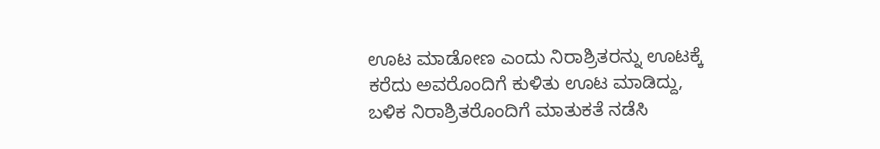ಊಟ ಮಾಡೋಣ ಎಂದು ನಿರಾಶ್ರಿತರನ್ನು ಊಟಕ್ಕೆ ಕರೆದು ಅವರೊಂದಿಗೆ ಕುಳಿತು ಊಟ ಮಾಡಿದ್ದು, ಬಳಿಕ ನಿರಾಶ್ರಿತರೊಂದಿಗೆ ಮಾತುಕತೆ ನಡೆಸಿ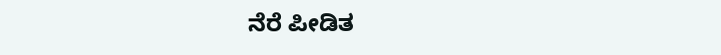ನೆರೆ ಪೀಡಿತ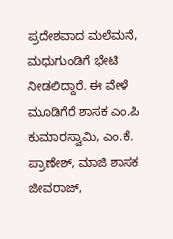ಪ್ರದೇಶವಾದ ಮಲೆಮನೆ, ಮಧುಗುಂಡಿಗೆ ಭೇಟಿ ನೀಡಲಿದ್ದಾರೆ. ಈ ವೇಳೆ ಮೂಡಿಗೆರೆ ಶಾಸಕ ಎಂ.ಪಿ ಕುಮಾರಸ್ವಾಮಿ, ಎಂ.ಕೆ. ಪ್ರಾಣೇಶ್, ಮಾಜಿ ಶಾಸಕ ಜೀವರಾಜ್,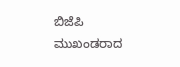ಬಿಜೆಪಿ ಮುಖಂಡರಾದ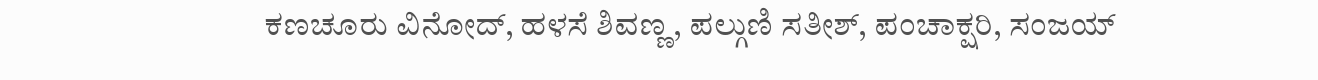ಕಣಚೂರು ವಿನೋದ್, ಹಳಸೆ ಶಿವಣ್ಣ, ಪಲ್ಗುಣಿ ಸತೀಶ್, ಪಂಚಾಕ್ಷರಿ, ಸಂಜಯ್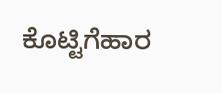ಕೊಟ್ಟಿಗೆಹಾರ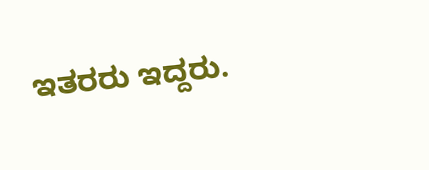ಇತರರು ಇದ್ದರು.